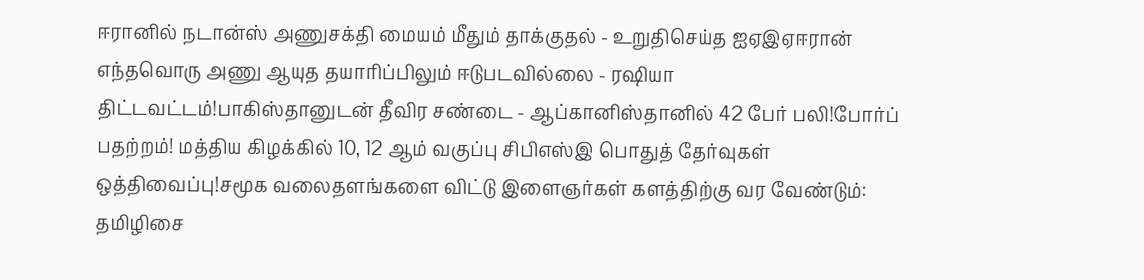ஈரானில் நடான்ஸ் அணுசக்தி மையம் மீதும் தாக்குதல் - உறுதிசெய்த ஐஏஇஏஈரான் எந்தவொரு அணு ஆயுத தயாரிப்பிலும் ஈடுபடவில்லை - ரஷியா திட்டவட்டம்!பாகிஸ்தானுடன் தீவிர சண்டை - ஆப்கானிஸ்தானில் 42 பேர் பலி!போர்ப் பதற்றம்! மத்திய கிழக்கில் 10, 12 ஆம் வகுப்பு சிபிஎஸ்இ பொதுத் தேர்வுகள் ஒத்திவைப்பு!சமூக வலைதளங்களை விட்டு இளைஞர்கள் களத்திற்கு வர வேண்டும்: தமிழிசை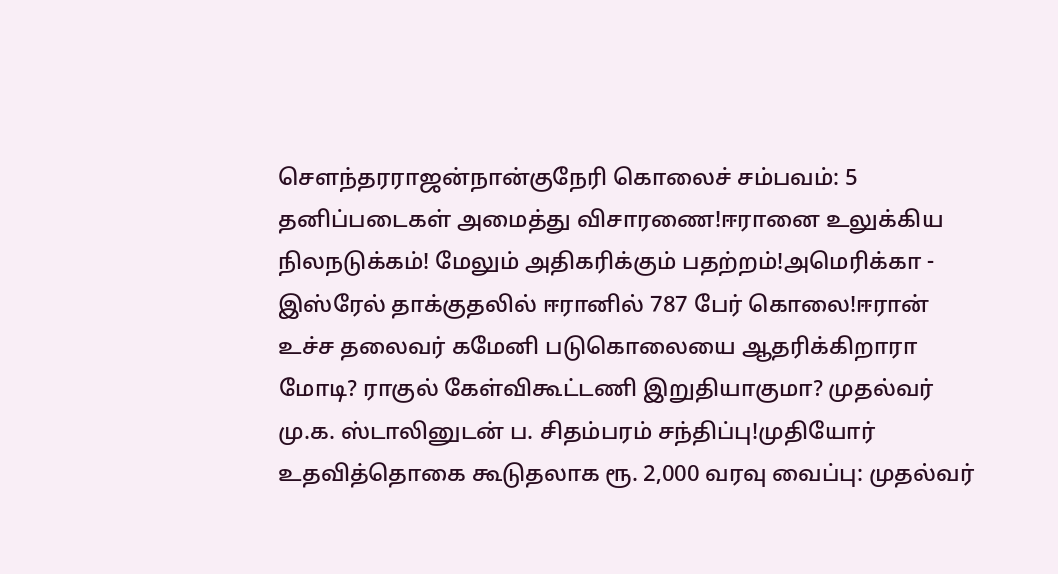செளந்தரராஜன்நான்குநேரி கொலைச் சம்பவம்: 5 தனிப்படைகள் அமைத்து விசாரணை!ஈரானை உலுக்கிய நிலநடுக்கம்! மேலும் அதிகரிக்கும் பதற்றம்!அமெரிக்கா - இஸ்ரேல் தாக்குதலில் ஈரானில் 787 பேர் கொலை!ஈரான் உச்ச தலைவர் கமேனி படுகொலையை ஆதரிக்கிறாரா மோடி? ராகுல் கேள்விகூட்டணி இறுதியாகுமா? முதல்வர் மு.க. ஸ்டாலினுடன் ப. சிதம்பரம் சந்திப்பு!முதியோர் உதவித்தொகை கூடுதலாக ரூ. 2,000 வரவு வைப்பு: முதல்வர்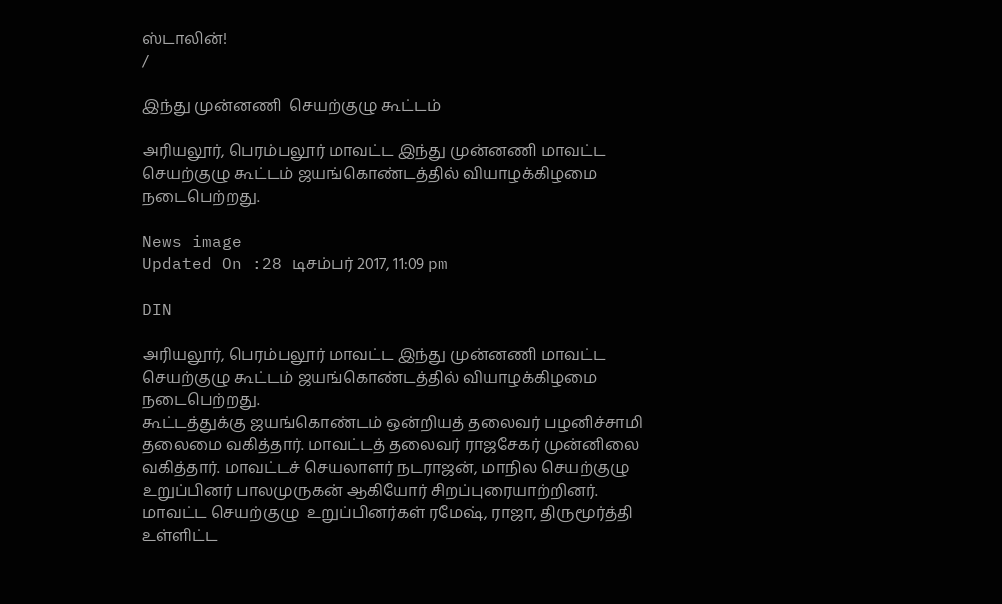ஸ்டாலின்!
/

இந்து முன்னணி  செயற்குழு கூட்டம்

அரியலூர், பெரம்பலூர் மாவட்ட இந்து முன்னணி மாவட்ட செயற்குழு கூட்டம் ஜயங்கொண்டத்தில் வியாழக்கிழமை நடைபெற்றது.

News image
Updated On :28 டிசம்பர் 2017, 11:09 pm

DIN

அரியலூர், பெரம்பலூர் மாவட்ட இந்து முன்னணி மாவட்ட செயற்குழு கூட்டம் ஜயங்கொண்டத்தில் வியாழக்கிழமை நடைபெற்றது.
கூட்டத்துக்கு ஜயங்கொண்டம் ஒன்றியத் தலைவர் பழனிச்சாமி தலைமை வகித்தார். மாவட்டத் தலைவர் ராஜசேகர் முன்னிலை வகித்தார். மாவட்டச் செயலாளர் நடராஜன், மாநில செயற்குழு உறுப்பினர் பாலமுருகன் ஆகியோர் சிறப்புரையாற்றினர். மாவட்ட செயற்குழு  உறுப்பினர்கள் ரமேஷ், ராஜா, திருமூர்த்தி உள்ளிட்ட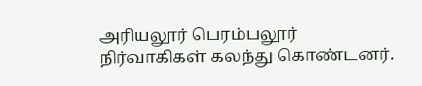அரியலூர் பெரம்பலூர் நிர்வாகிகள் கலந்து கொண்டனர்.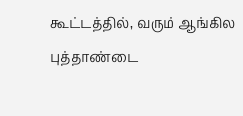கூட்டத்தில், வரும் ஆங்கில புத்தாண்டை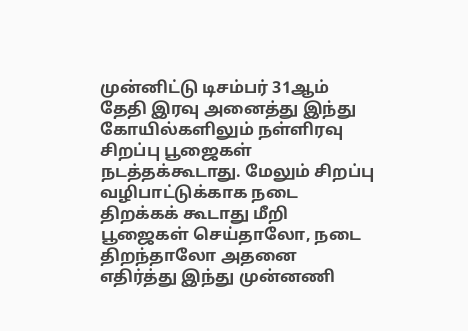முன்னிட்டு டிசம்பர் 31ஆம் தேதி இரவு அனைத்து இந்து கோயில்களிலும் நள்ளிரவு சிறப்பு பூஜைகள் நடத்தக்கூடாது. மேலும் சிறப்பு வழிபாட்டுக்காக நடை திறக்கக் கூடாது மீறி பூஜைகள் செய்தாலோ, நடை திறந்தாலோ அதனை எதிர்த்து இந்து முன்னணி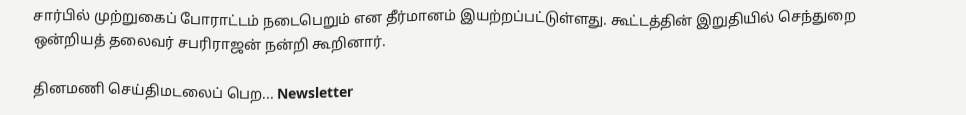சார்பில் முற்றுகைப் போராட்டம் நடைபெறும் என தீர்மானம் இயற்றப்பட்டுள்ளது. கூட்டத்தின் இறுதியில் செந்துறை ஒன்றியத் தலைவர் சபரிராஜன் நன்றி கூறினார்.

தினமணி செய்திமடலைப் பெற... Newsletter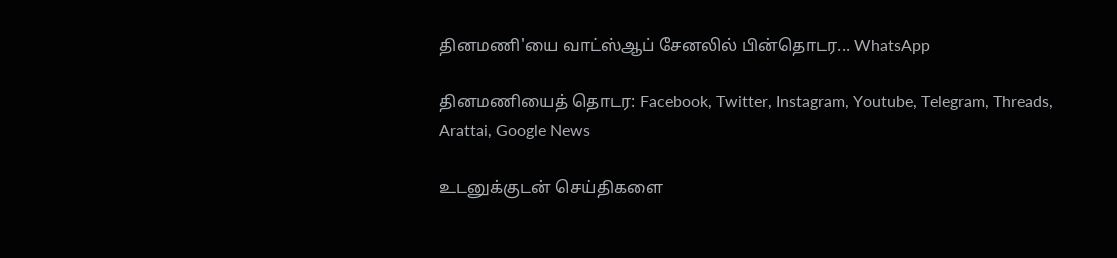தினமணி'யை வாட்ஸ்ஆப் சேனலில் பின்தொடர... WhatsApp

தினமணியைத் தொடர: Facebook, Twitter, Instagram, Youtube, Telegram, Threads, Arattai, Google News

உடனுக்குடன் செய்திகளை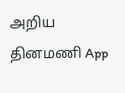அறிய தினமணி App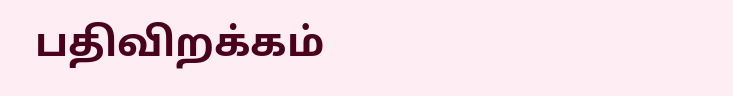பதிவிறக்கம்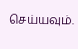செய்யவும்.